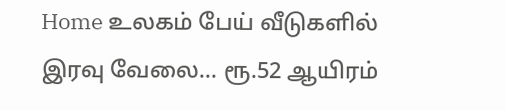Home உலகம் பேய் வீடுகளில் இரவு வேலை… ரூ.52 ஆயிரம்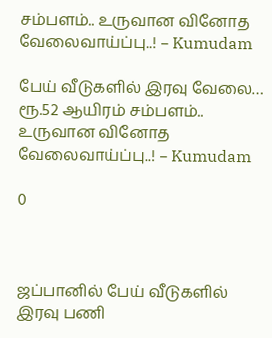சம்பளம்.. உருவான வினோத வேலைவாய்ப்பு..! – Kumudam

பேய் வீடுகளில் இரவு வேலை… ரூ.52 ஆயிரம் சம்பளம்.. உருவான வினோத வேலைவாய்ப்பு..! – Kumudam

0



ஜப்பானில் பேய் வீடுகளில் இரவு பணி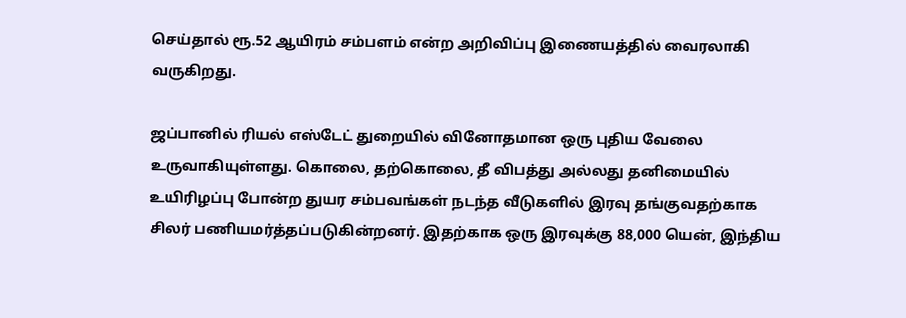செய்தால் ரூ.52 ஆயிரம் சம்பளம் என்ற அறிவிப்பு இணையத்தில் வைரலாகி வருகிறது.

ஜப்பானில் ரியல் எஸ்டேட் துறையில் வினோதமான ஒரு புதிய வேலை உருவாகியுள்ளது. கொலை, தற்கொலை, தீ விபத்து அல்லது தனிமையில் உயிரிழப்பு போன்ற துயர சம்பவங்கள் நடந்த வீடுகளில் இரவு தங்குவதற்காக சிலர் பணியமர்த்தப்படுகின்றனர். இதற்காக ஒரு இரவுக்கு 88,000 யென், இந்திய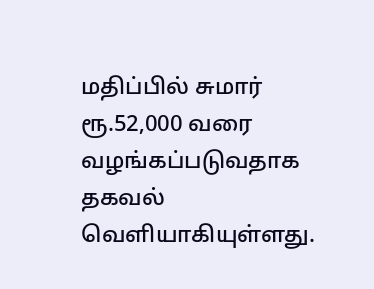மதிப்பில் சுமார் ரூ.52,000 வரை வழங்கப்படுவதாக தகவல் வெளியாகியுள்ளது.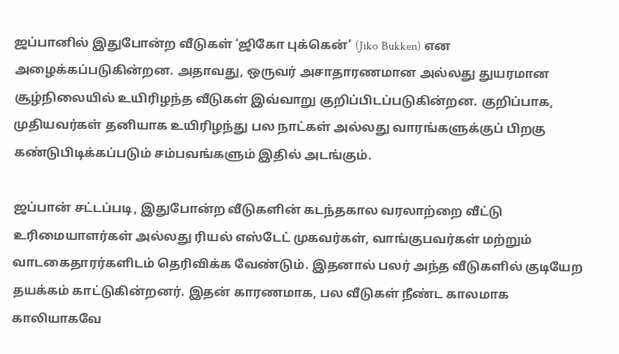ஜப்பானில் இதுபோன்ற வீடுகள் ‘ஜிகோ புக்கென்’ (Jiko Bukken) என அழைக்கப்படுகின்றன. அதாவது, ஒருவர் அசாதாரணமான அல்லது துயரமான சூழ்நிலையில் உயிரிழந்த வீடுகள் இவ்வாறு குறிப்பிடப்படுகின்றன. குறிப்பாக, முதியவர்கள் தனியாக உயிரிழந்து பல நாட்கள் அல்லது வாரங்களுக்குப் பிறகு கண்டுபிடிக்கப்படும் சம்பவங்களும் இதில் அடங்கும்.

ஜப்பான் சட்டப்படி, இதுபோன்ற வீடுகளின் கடந்தகால வரலாற்றை வீட்டு உரிமையாளர்கள் அல்லது ரியல் எஸ்டேட் முகவர்கள், வாங்குபவர்கள் மற்றும் வாடகைதாரர்களிடம் தெரிவிக்க வேண்டும். இதனால் பலர் அந்த வீடுகளில் குடியேற தயக்கம் காட்டுகின்றனர். இதன் காரணமாக, பல வீடுகள் நீண்ட காலமாக காலியாகவே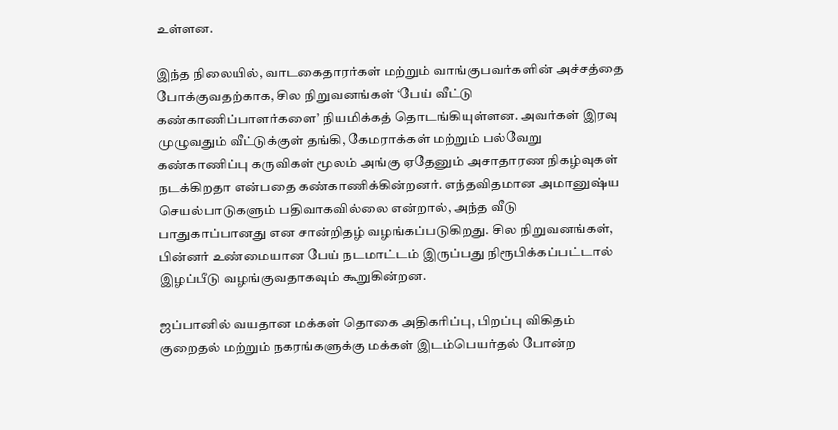உள்ளன.

இந்த நிலையில், வாடகைதாரர்கள் மற்றும் வாங்குபவர்களின் அச்சத்தை போக்குவதற்காக, சில நிறுவனங்கள் ‘பேய் வீட்டு கண்காணிப்பாளர்களை’ நியமிக்கத் தொடங்கியுள்ளன. அவர்கள் இரவு முழுவதும் வீட்டுக்குள் தங்கி, கேமராக்கள் மற்றும் பல்வேறு கண்காணிப்பு கருவிகள் மூலம் அங்கு ஏதேனும் அசாதாரண நிகழ்வுகள் நடக்கிறதா என்பதை கண்காணிக்கின்றனர். எந்தவிதமான அமானுஷ்ய செயல்பாடுகளும் பதிவாகவில்லை என்றால், அந்த வீடு பாதுகாப்பானது என சான்றிதழ் வழங்கப்படுகிறது. சில நிறுவனங்கள், பின்னர் உண்மையான பேய் நடமாட்டம் இருப்பது நிரூபிக்கப்பட்டால் இழப்பீடு வழங்குவதாகவும் கூறுகின்றன.

ஜப்பானில் வயதான மக்கள் தொகை அதிகரிப்பு, பிறப்பு விகிதம் குறைதல் மற்றும் நகரங்களுக்கு மக்கள் இடம்பெயர்தல் போன்ற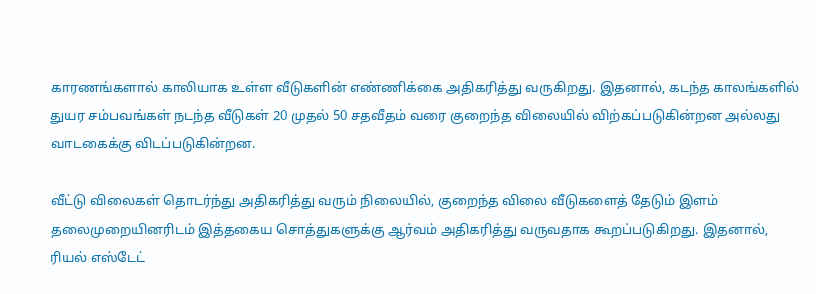காரணங்களால் காலியாக உள்ள வீடுகளின் எண்ணிக்கை அதிகரித்து வருகிறது. இதனால், கடந்த காலங்களில் துயர சம்பவங்கள் நடந்த வீடுகள் 20 முதல் 50 சதவீதம் வரை குறைந்த விலையில் விற்கப்படுகின்றன அல்லது வாடகைக்கு விடப்படுகின்றன.

வீட்டு விலைகள் தொடர்ந்து அதிகரித்து வரும் நிலையில், குறைந்த விலை வீடுகளைத் தேடும் இளம் தலைமுறையினரிடம் இத்தகைய சொத்துகளுக்கு ஆர்வம் அதிகரித்து வருவதாக கூறப்படுகிறது. இதனால், ரியல் எஸ்டேட்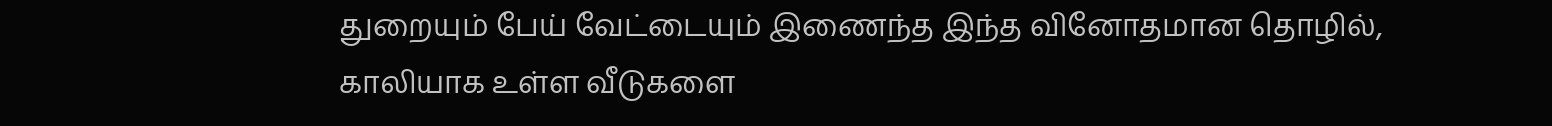துறையும் பேய் வேட்டையும் இணைந்த இந்த வினோதமான தொழில், காலியாக உள்ள வீடுகளை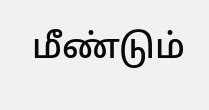மீண்டும்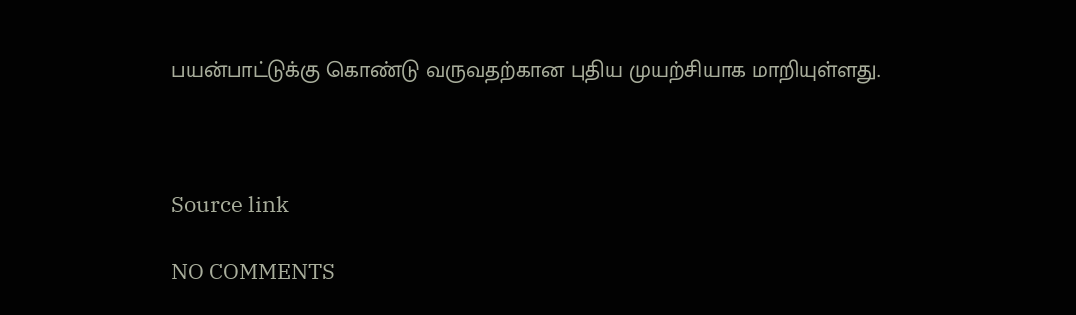பயன்பாட்டுக்கு கொண்டு வருவதற்கான புதிய முயற்சியாக மாறியுள்ளது.



Source link

NO COMMENTS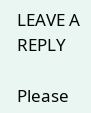LEAVE A REPLY

Please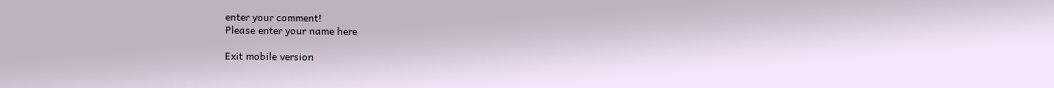enter your comment!
Please enter your name here

Exit mobile version